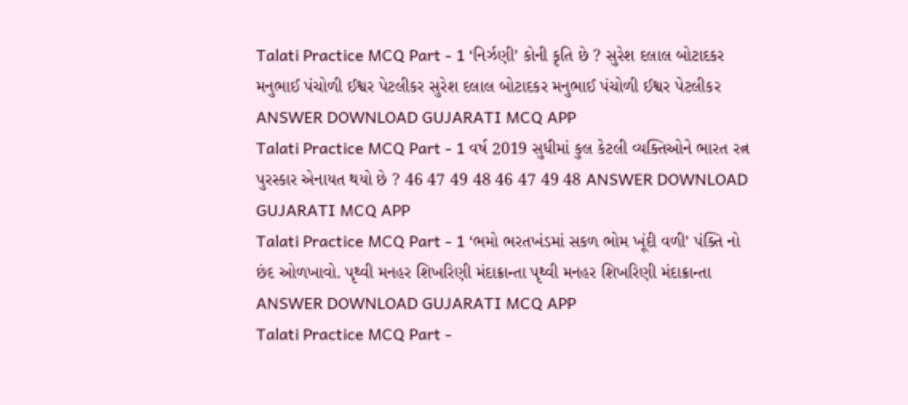Talati Practice MCQ Part - 1 ‘નિર્ઝણી’ કોની કૃતિ છે ? સુરેશ દલાલ બોટાદકર મનુભાઈ પંચોળી ઈશ્વર પેટલીકર સુરેશ દલાલ બોટાદકર મનુભાઈ પંચોળી ઈશ્વર પેટલીકર ANSWER DOWNLOAD GUJARATI MCQ APP
Talati Practice MCQ Part - 1 વર્ષ 2019 સુધીમાં કુલ કેટલી વ્યક્તિઓને ભારત રત્ન પુરસ્કાર એનાયત થયો છે ? 46 47 49 48 46 47 49 48 ANSWER DOWNLOAD GUJARATI MCQ APP
Talati Practice MCQ Part - 1 ‘ભમો ભરતખંડમાં સકળ ભોમ ખૂંદી વળી’ પંક્તિ નો છંદ ઓળખાવો. પૃથ્વી મનહર શિખરિણી મંદાક્રાન્તા પૃથ્વી મનહર શિખરિણી મંદાક્રાન્તા ANSWER DOWNLOAD GUJARATI MCQ APP
Talati Practice MCQ Part -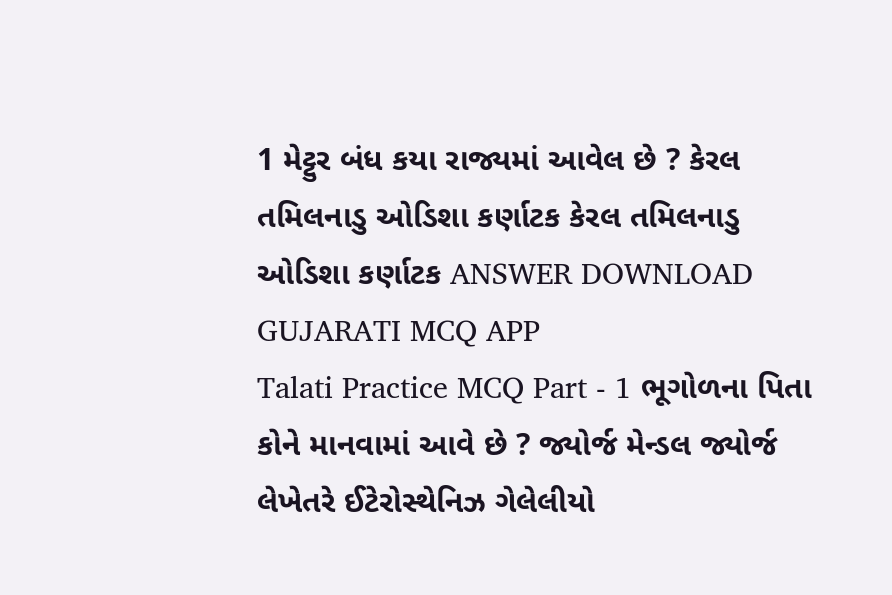1 મેટ્ટુર બંધ કયા રાજ્યમાં આવેલ છે ? કેરલ તમિલનાડુ ઓડિશા કર્ણાટક કેરલ તમિલનાડુ ઓડિશા કર્ણાટક ANSWER DOWNLOAD GUJARATI MCQ APP
Talati Practice MCQ Part - 1 ભૂગોળના પિતા કોને માનવામાં આવે છે ? જ્યોર્જ મેન્ડલ જ્યોર્જ લેખેતરે ઈટેરોસ્થેનિઝ ગેલેલીયો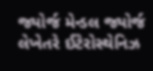જ્યોર્જ મેન્ડલ જ્યોર્જ લેખેતરે ઈટેરોસ્થેનિઝ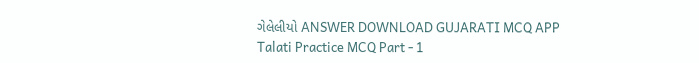ગેલેલીયો ANSWER DOWNLOAD GUJARATI MCQ APP
Talati Practice MCQ Part - 1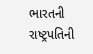ભારતની રાષ્ટ્રપતિની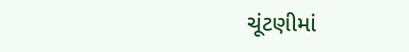ચૂંટણીમાં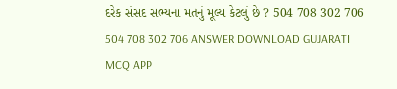દરેક સંસદ સભ્યના મતનું મૂલ્ય કેટલું છે ? 504 708 302 706 504 708 302 706 ANSWER DOWNLOAD GUJARATI MCQ APP